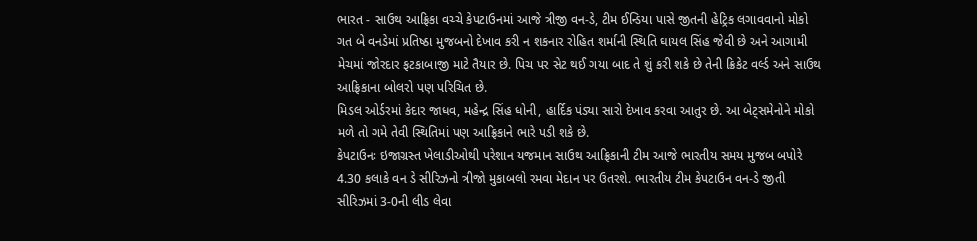ભારત - સાઉથ આફ્રિકા વચ્ચે કેપટાઉનમાં આજે ત્રીજી વન-ડે, ટીમ ઈન્ડિયા પાસે જીતની હેટ્રિક લગાવવાનો મોકો
ગત બે વનડેમાં પ્રતિષ્ઠા મુજબનો દેખાવ કરી ન શકનાર રોહિત શર્માની સ્થિતિ ઘાયલ સિંહ જેવી છે અને આગામી મેચમાં જોરદાર ફટકાબાજી માટે તૈયાર છે. પિચ પર સેટ થઈ ગયા બાદ તે શું કરી શકે છે તેની ક્રિકેટ વર્લ્ડ અને સાઉથ આફ્રિકાના બોલરો પણ પરિચિત છે.
મિડલ ઓર્ડરમાં કેદાર જાધવ, મહેન્દ્ર સિંહ ધોની, હાર્દિક પંડ્યા સારો દેખાવ કરવા આતુર છે. આ બેટ્સમેનોને મોકો મળે તો ગમે તેવી સ્થિતિમાં પણ આફ્રિકાને ભારે પડી શકે છે.
કેપટાઉનઃ ઇજાગ્રસ્ત ખેલાડીઓથી પરેશાન યજમાન સાઉથ આફ્રિકાની ટીમ આજે ભારતીય સમય મુજબ બપોરે 4.30 કલાકે વન ડે સીરિઝનો ત્રીજો મુકાબલો રમવા મેદાન પર ઉતરશે. ભારતીય ટીમ કેપટાઉન વન-ડે જીતી સીરિઝમાં 3-0ની લીડ લેવા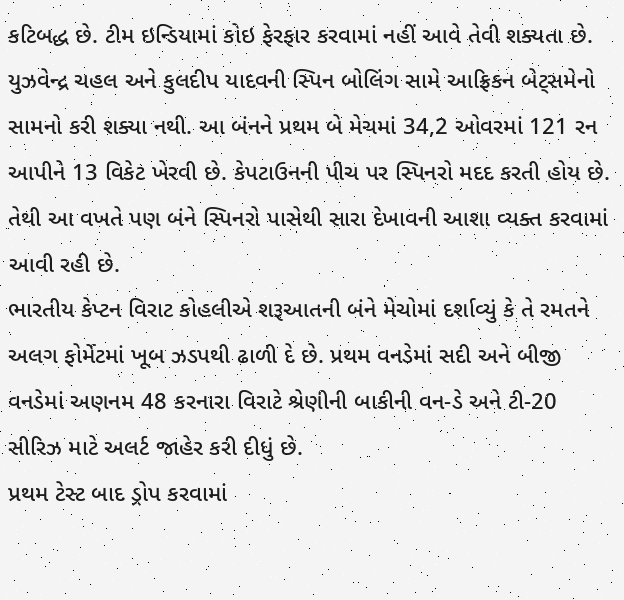કટિબદ્ધ છે. ટીમ ઇન્ડિયામાં કોઇ ફેરફાર કરવામાં નહીં આવે તેવી શક્યતા છે.
યુઝવેન્દ્ર ચહલ અને કુલદીપ યાદવની સ્પિન બોલિંગ સામે આફ્રિકન બેટ્સમેનો સામનો કરી શક્યા નથી. આ બંનને પ્રથમ બે મેચમાં 34,2 ઓવરમાં 121 રન આપીને 13 વિકેટ ખેરવી છે. કેપટાઉનની પીચ પર સ્પિનરો મદદ કરતી હોય છે. તેથી આ વખતે પણ બંને સ્પિનરો પાસેથી સારા દેખાવની આશા વ્યક્ત કરવામાં આવી રહી છે.
ભારતીય કેપ્ટન વિરાટ કોહલીએ શરૂઆતની બંને મેચોમાં દર્શાવ્યું કે તે રમતને અલગ ફોર્મેટમાં ખૂબ ઝડપથી ઢાળી દે છે. પ્રથમ વનડેમાં સદી અને બીજી વનડેમાં અણનમ 48 કરનારા વિરાટે શ્રેણીની બાકીની વન-ડે અને ટી-20 સીરિઝ માટે અલર્ટ જાહેર કરી દીધું છે.
પ્રથમ ટેસ્ટ બાદ ડ્રોપ કરવામાં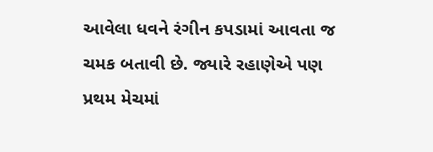આવેલા ધવને રંગીન કપડામાં આવતા જ ચમક બતાવી છે. જ્યારે રહાણેએ પણ પ્રથમ મેચમાં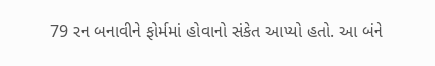79 રન બનાવીને ફોર્મમાં હોવાનો સંકેત આપ્યો હતો. આ બંને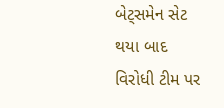બેટ્સમેન સેટ થયા બાદ વિરોધી ટીમ પર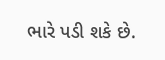ભારે પડી શકે છે.